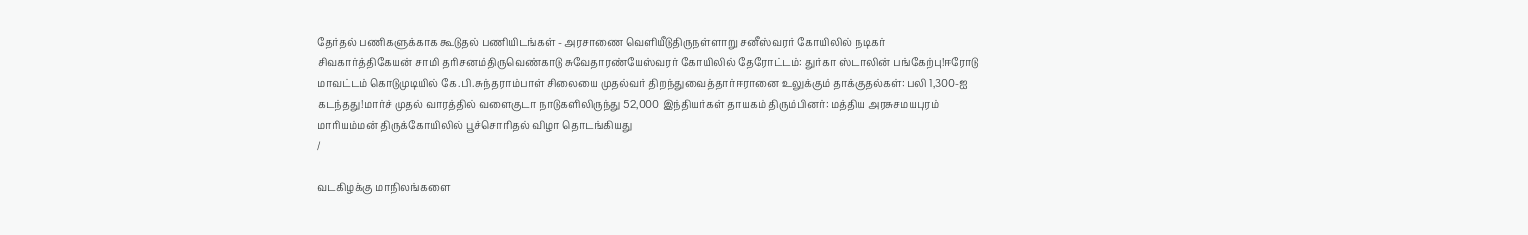தேர்தல் பணிகளுக்காக கூடுதல் பணியிடங்கள் - அரசாணை வெளியீடுதிருநள்ளாறு சனீஸ்வரர் கோயிலில் நடிகர் சிவகார்த்திகேயன் சாமி தரிசனம்திருவெண்காடு சுவேதாரண்யேஸ்வரர் கோயிலில் தேரோட்டம்: துர்கா ஸ்டாலின் பங்கேற்பு!ஈரோடு மாவட்டம் கொடுமுடியில் கே.பி.சுந்தராம்பாள் சிலையை முதல்வர் திறந்துவைத்தார்ஈரானை உலுக்கும் தாக்குதல்கள்: பலி 1,300-ஐ கடந்தது!மார்ச் முதல் வாரத்தில் வளைகுடா நாடுகளிலிருந்து 52,000 இந்தியர்கள் தாயகம் திரும்பினர்: மத்திய அரசுசமயபுரம் மாரியம்மன் திருக்கோயிலில் பூச்சொரிதல் விழா தொடங்கியது
/

வடகிழக்கு மாநிலங்களை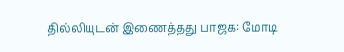தில்லியுடன் இணைத்தது பாஜக: மோடி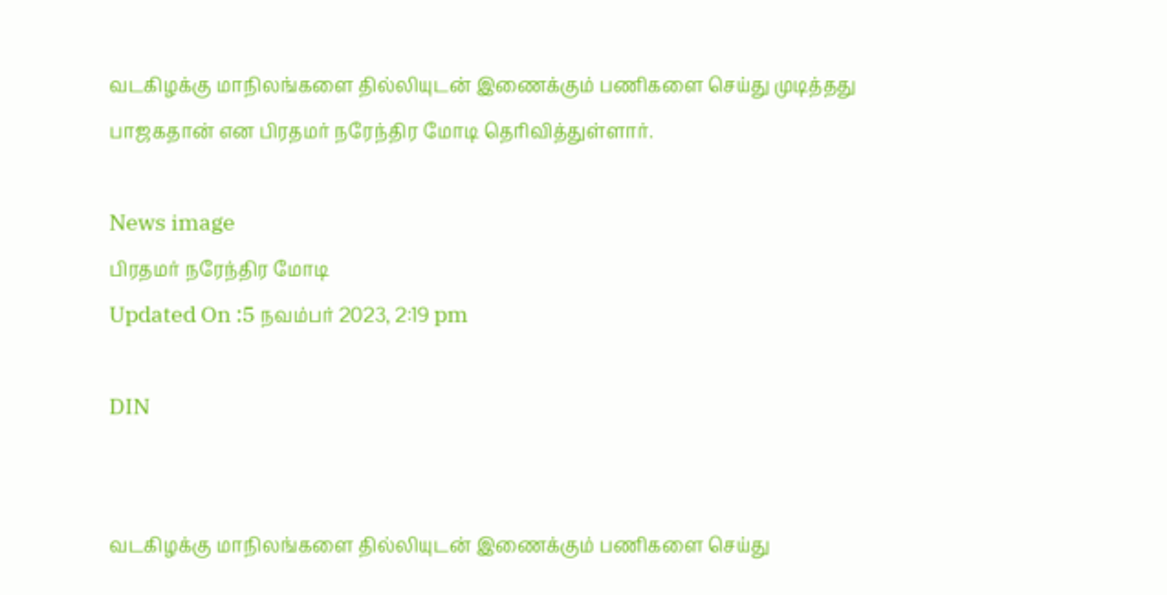வடகிழக்கு மாநிலங்களை தில்லியுடன் இணைக்கும் பணிகளை செய்து முடித்தது பாஜகதான் என பிரதமர் நரேந்திர மோடி தெரிவித்துள்ளார்.

News image
பிரதமர் நரேந்திர மோடி
Updated On :5 நவம்பர் 2023, 2:19 pm

DIN


வடகிழக்கு மாநிலங்களை தில்லியுடன் இணைக்கும் பணிகளை செய்து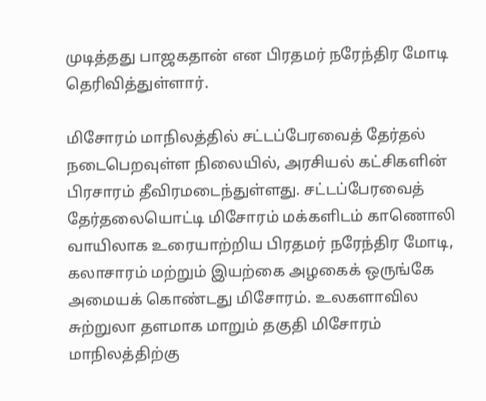முடித்தது பாஜகதான் என பிரதமர் நரேந்திர மோடி தெரிவித்துள்ளார்.

மிசோரம் மாநிலத்தில் சட்டப்பேரவைத் தேர்தல் நடைபெறவுள்ள நிலையில், அரசியல் கட்சிகளின் பிரசாரம் தீவிரமடைந்துள்ளது. சட்டப்பேரவைத் தேர்தலையொட்டி மிசோரம் மக்களிடம் காணொலி வாயிலாக உரையாற்றிய பிரதமர் நரேந்திர மோடி, கலாசாரம் மற்றும் இயற்கை அழகைக் ஒருங்கே அமையக் கொண்டது மிசோரம். உலகளாவில சுற்றுலா தளமாக மாறும் தகுதி மிசோரம் மாநிலத்திற்கு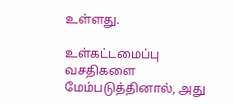உள்ளது.

உள்கட்டமைப்பு வசதிகளை மேம்படுத்தினால், அது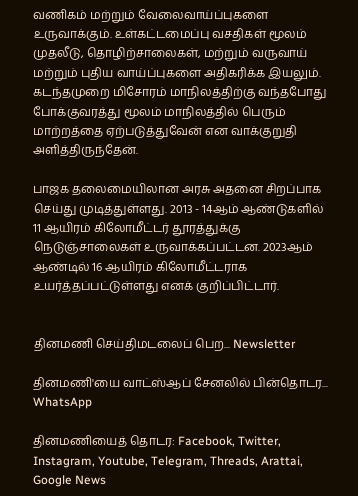வணிகம் மற்றும் வேலைவாய்ப்புகளை உருவாக்கும். உள்கட்டமைப்பு வசதிகள் மூலம் முதலீடு, தொழிற்சாலைகள், மற்றும் வருவாய் மற்றும் புதிய வாய்ப்புகளை அதிகரிக்க இயலும். கடந்தமுறை மிசோரம் மாநிலத்திற்கு வந்தபோது போக்குவரத்து மூலம் மாநிலத்தில் பெரும் மாற்றத்தை ஏற்படுத்துவேன் என வாக்குறுதி அளித்திருந்தேன்.

பாஜக தலைமையிலான அரசு அதனை சிறப்பாக செய்து முடித்துள்ளது. 2013 - 14ஆம் ஆண்டுகளில் 11 ஆயிரம் கிலோமீட்டர் தூரத்துக்கு நெடுஞ்சாலைகள் உருவாக்கப்பட்டன. 2023ஆம் ஆண்டில் 16 ஆயிரம் கிலோமீட்டராக உயர்த்தப்பட்டுள்ளது எனக் குறிப்பிட்டார்.


தினமணி செய்திமடலைப் பெற... Newsletter

தினமணி'யை வாட்ஸ்ஆப் சேனலில் பின்தொடர... WhatsApp

தினமணியைத் தொடர: Facebook, Twitter, Instagram, Youtube, Telegram, Threads, Arattai, Google News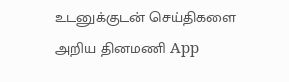உடனுக்குடன் செய்திகளை அறிய தினமணி App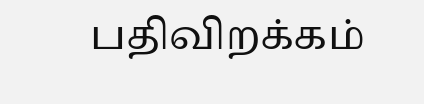பதிவிறக்கம்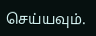செய்யவும்.